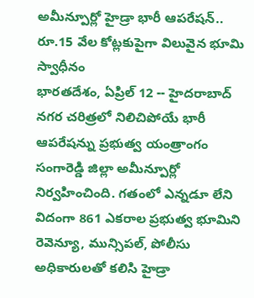అమీన్పూర్లో హైడ్రా భారీ ఆపరేషన్.. రూ.15 వేల కోట్లకుపైగా విలువైన భూమి స్వాధీనం
భారతదేశం, ఏప్రిల్ 12 -- హైదరాబాద్ నగర చరిత్రలో నిలిచిపోయే భారీ ఆపరేషన్ను ప్రభుత్వ యంత్రాంగం సంగారెడ్డి జిల్లా అమీన్పూర్లో నిర్వహించింది. గతంలో ఎన్నడూ లేని విదంగా 861 ఎకరాల ప్రభుత్వ భూమిని రెవెన్యూ, మున్సిపల్, పోలీసు అధికారులతో కలిసి హైడ్రా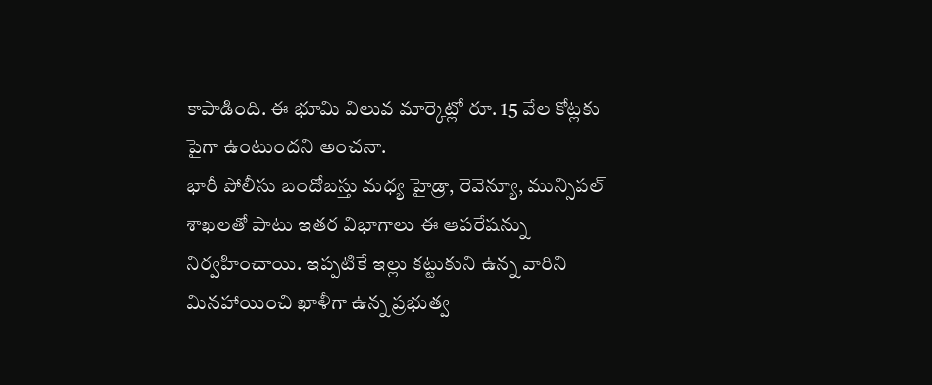కాపాడింది. ఈ భూమి విలువ మార్కెట్లో రూ. 15 వేల కోట్లకు పైగా ఉంటుందని అంచనా.
భారీ పోలీసు బందోబస్తు మధ్య హైడ్రా, రెవెన్యూ, మున్సిపల్ శాఖలతో పాటు ఇతర విభాగాలు ఈ ఆపరేషన్ను నిర్వహించాయి. ఇప్పటికే ఇల్లు కట్టుకుని ఉన్న వారిని మినహాయించి ఖాళీగా ఉన్న ప్రభుత్వ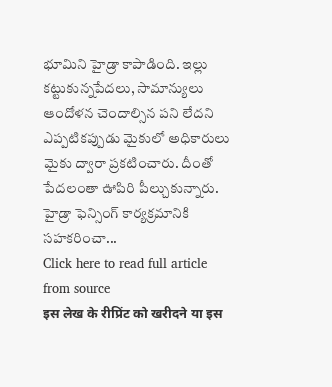భూమిని హైడ్రా కాపాడింది. ఇల్లు కట్టుకున్నపేదలు, సామాన్యులు ఆందోళన చెందాల్సిన పని లేదని ఎప్పటికప్పుడు మైకులో అధికారులు మైకు ద్వారా ప్రకటించారు. దీంతో పేదలంతా ఊపిరి పీల్చుకున్నారు.
హైడ్రా ఫెన్సింగ్ కార్యక్రమానికి సహకరించా...
Click here to read full article from source
इस लेख के रीप्रिंट को खरीदने या इस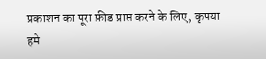प्रकाशन का पूरा फ़ीड प्राप्त करने के लिए, कृपया
हमे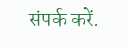संपर्क करें.